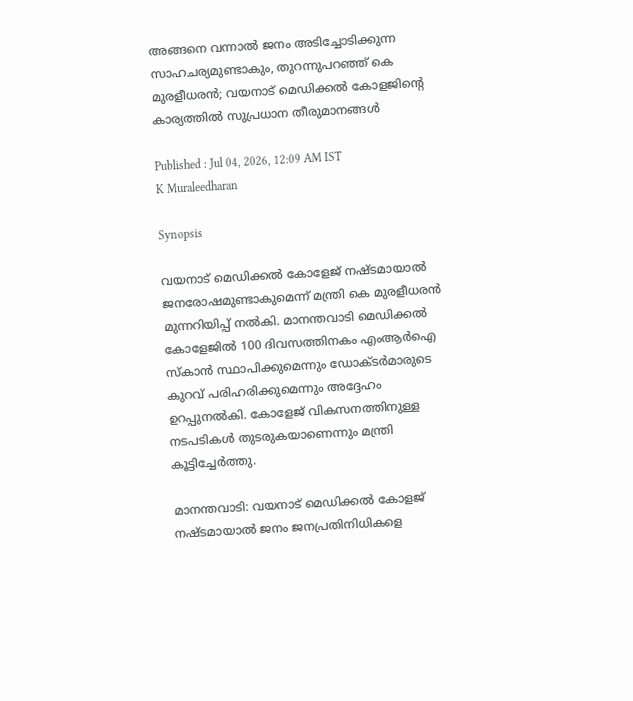അങ്ങനെ വന്നാൽ ജനം അടിച്ചോടിക്കുന്ന സാഹചര്യമുണ്ടാകും, തുറന്നുപറഞ്ഞ് കെ മുരളീധരൻ; വയനാട് മെഡിക്കൽ കോളജിന്‍റെ കാര്യത്തിൽ സുപ്രധാന തീരുമാനങ്ങൾ

Published : Jul 04, 2026, 12:09 AM IST
K Muraleedharan

Synopsis

വയനാട് മെഡിക്കൽ കോളേജ് നഷ്ടമായാൽ ജനരോഷമുണ്ടാകുമെന്ന് മന്ത്രി കെ മുരളീധരൻ മുന്നറിയിപ്പ് നൽകി. മാനന്തവാടി മെഡിക്കൽ കോളേജിൽ 100 ദിവസത്തിനകം എംആർഐ സ്കാൻ സ്ഥാപിക്കുമെന്നും ഡോക്ടർമാരുടെ കുറവ് പരിഹരിക്കുമെന്നും അദ്ദേഹം ഉറപ്പുനൽകി. കോളേജ് വികസനത്തിനുള്ള നടപടികൾ തുടരുകയാണെന്നും മന്ത്രി കൂട്ടിച്ചേർത്തു.

മാനന്തവാടി: വയനാട് മെഡിക്കൽ കോളജ് നഷ്ടമായാൽ ജനം ജനപ്രതിനിധികളെ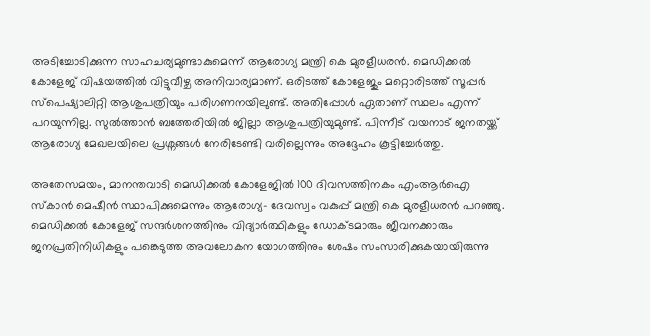അടിച്ചോടിക്കുന്ന സാഹചര്യമുണ്ടാകുമെന്ന് ആരോഗ്യ മന്ത്രി കെ മുരളീധരൻ. മെഡിക്കൽ കോളേജ് വിഷയത്തിൽ വിട്ടുവീഴ്ച അനിവാര്യമാണ്. ഒരിടത്ത് കോളേജും മറ്റൊരിടത്ത് സൂപ്പർ സ്പെഷ്യാലിറ്റി ആശുപത്രിയും പരിഗണനയിലുണ്ട്. അതിപ്പോൾ ഏതാണ് സ്ഥലം എന്ന് പറയുന്നില്ല. സുൽത്താൻ ബത്തേരിയിൽ ജില്ലാ ആശുപത്രിയുമുണ്ട്. പിന്നീട് വയനാട് ജനതയ്ക്ക് ആരോഗ്യ മേഖലയിലെ പ്രശ്നങ്ങൾ നേരിടേണ്ടി വരില്ലെന്നും അദ്ദേഹം കൂട്ടിച്ചേർത്തു.

അതേസമയം, മാനന്തവാടി മെഡിക്കൽ കോളേജിൽ 100 ദിവസത്തിനകം എംആർഐ സ്കാൻ മെഷീൻ സ്ഥാപിക്കുമെന്നും ആരോഗ്യ- ദേവസ്വം വകുപ്പ് മന്ത്രി കെ മുരളീധരൻ പറഞ്ഞു. മെഡിക്കൽ കോളേജ് സന്ദർശനത്തിനും വിദ്യാർത്ഥികളും ഡോക്ടമാരും ജീവനക്കാരും ജനപ്രതിനിധികളും പങ്കെടുത്ത അവലോകന യോഗത്തിനും ശേഷം സംസാരിക്കുകയായിരുന്നു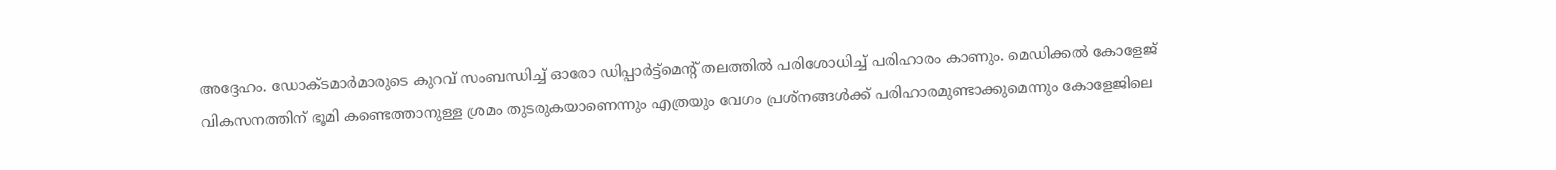അദ്ദേഹം. ഡോക്ടമാർമാരുടെ കുറവ് സംബന്ധിച്ച് ഓരോ ഡിപ്പാർട്ട്മെന്റ് തലത്തിൽ പരിശോധിച്ച് പരിഹാരം കാണും. മെഡിക്കൽ കോളേജ് വികസനത്തിന് ഭൂമി കണ്ടെത്താനുള്ള ശ്രമം തുടരുകയാണെന്നും എത്രയും വേഗം പ്രശ്നങ്ങൾക്ക് പരിഹാരമുണ്ടാക്കുമെന്നും കോളേജിലെ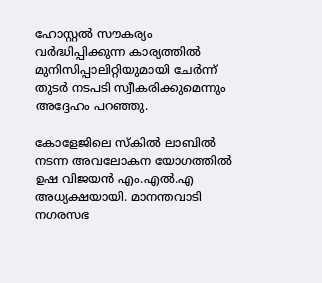ഹോസ്റ്റൽ സൗകര്യം വർദ്ധിപ്പിക്കുന്ന കാര്യത്തിൽ മുനിസിപ്പാലിറ്റിയുമായി ചേർന്ന് തുടർ നടപടി സ്വീകരിക്കുമെന്നും അദ്ദേഹം പറഞ്ഞു.

കോളേജിലെ സ്കിൽ ലാബിൽ നടന്ന അവലോകന യോഗത്തിൽ ഉഷ വിജയൻ എം.എൽ.എ അധ്യക്ഷയായി. മാനന്തവാടി നഗരസഭ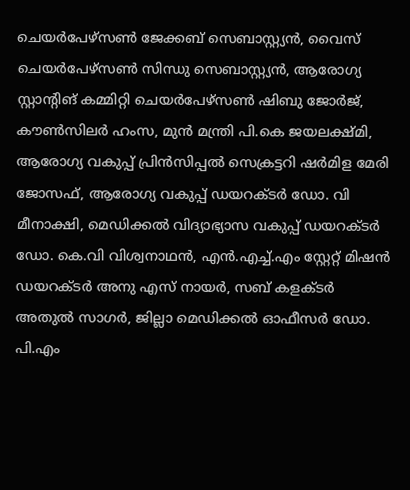ചെയർപേഴ്സൺ ജേക്കബ് സെബാസ്റ്റ്യൻ, വൈസ് ചെയർപേഴ്സൺ സിന്ധു സെബാസ്റ്റ്യൻ, ആരോഗ്യ സ്റ്റാന്റിങ് കമ്മിറ്റി ചെയർപേഴ്സൺ ഷിബു ജോർജ്, കൗൺസിലർ ഹംസ, മുൻ മന്ത്രി പി.കെ ജയലക്ഷ്മി, ആരോഗ്യ വകുപ്പ് പ്രിൻസിപ്പൽ സെക്രട്ടറി ഷർമിള മേരി ജോസഫ്, ആരോഗ്യ വകുപ്പ് ഡയറക്ടർ ഡോ. വി മീനാക്ഷി, മെഡിക്കൽ വിദ്യാഭ്യാസ വകുപ്പ് ഡയറക്ടർ ഡോ. കെ.വി വിശ്വനാഥൻ, എൻ.എച്ച്.എം സ്റ്റേറ്റ് മിഷൻ ഡയറക്ടർ അനു എസ് നായർ, സബ്‍ കളക്ടർ അതുൽ സാഗർ, ജില്ലാ മെഡിക്കൽ ഓഫീസർ ഡോ. പി.എം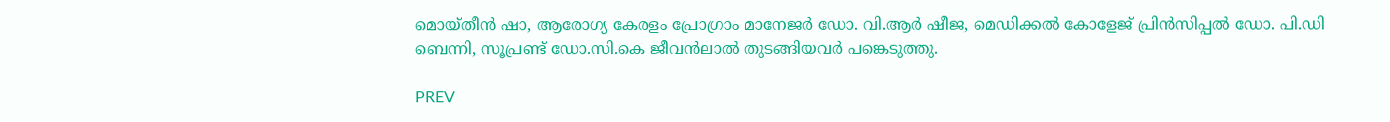മൊയ്തീൻ ഷാ, ആരോഗ്യ കേരളം പ്രോഗ്രാം മാനേജർ ഡോ. വി.ആർ ഷീജ, മെഡിക്കൽ കോളേജ് പ്രിൻസിപ്പൽ ഡോ. പി.ഡി ബെന്നി, സൂപ്രണ്ട് ഡോ.സി.കെ ജീവൻലാൽ തുടങ്ങിയവർ പങ്കെടുത്തു.

PREV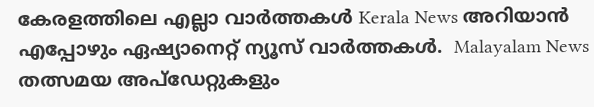കേരളത്തിലെ എല്ലാ വാർത്തകൾ Kerala News അറിയാൻ  എപ്പോഴും ഏഷ്യാനെറ്റ് ന്യൂസ് വാർത്തകൾ.  Malayalam News   തത്സമയ അപ്‌ഡേറ്റുകളും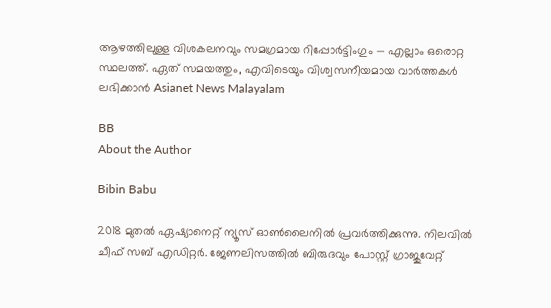ആഴത്തിലുള്ള വിശകലനവും സമഗ്രമായ റിപ്പോർട്ടിംഗും — എല്ലാം ഒരൊറ്റ സ്ഥലത്ത്. ഏത് സമയത്തും, എവിടെയും വിശ്വസനീയമായ വാർത്തകൾ ലഭിക്കാൻ Asianet News Malayalam

BB
About the Author

Bibin Babu

2018 മുതല്‍ ഏഷ്യാനെറ്റ് ന്യൂസ് ഓണ്‍ലൈനില്‍ പ്രവര്‍ത്തിക്കുന്നു. നിലവില്‍ ചീഫ് സബ് എഡിറ്റർ. ജേണലിസത്തില്‍ ബിരുദവും പോസ്റ്റ് ഗ്രാജുവേറ്റ്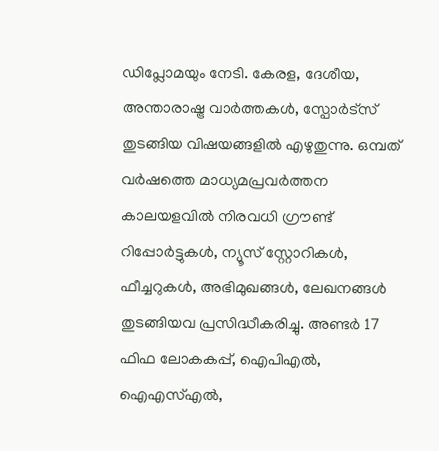ഡിപ്ലോമയും നേടി. കേരള, ദേശീയ, അന്താരാഷ്ട്ര വാര്‍ത്തകള്‍, സ്പോര്‍ട്സ് തുടങ്ങിയ വിഷയങ്ങളില്‍ എഴുതുന്നു. ഒമ്പത് വര്‍ഷത്തെ മാധ്യമപ്രവര്‍ത്തന കാലയളവില്‍ നിരവധി ഗ്രൗണ്ട് റിപ്പോര്‍ട്ടുകള്‍, ന്യൂസ് സ്റ്റോറികള്‍, ഫീച്ചറുകള്‍, അഭിമുഖങ്ങള്‍, ലേഖനങ്ങള്‍ തുടങ്ങിയവ പ്രസിദ്ധീകരിച്ചു. അണ്ടര്‍ 17 ഫിഫ ലോകകപ്പ്, ഐപിഎൽ, ഐഎസ്എൽ,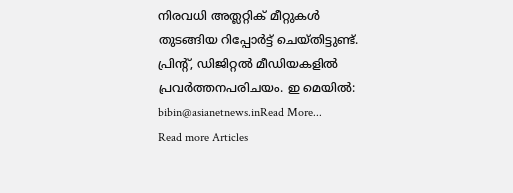നിരവധി അത്ലറ്റിക് മീറ്റുകൾ തുടങ്ങിയ റിപ്പോര്‍ട്ട് ചെയ്തിട്ടുണ്ട്. പ്രിന്‍റ്, ഡിജിറ്റല്‍ മീഡിയകളില്‍ പ്രവര്‍ത്തനപരിചയം. ഇ മെയില്‍: bibin@asianetnews.inRead More...
Read more Articles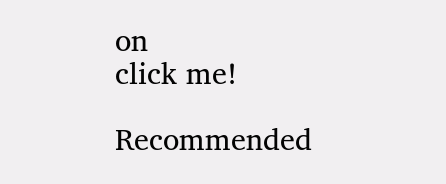on
click me!

Recommended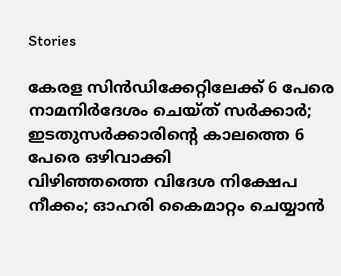Stories

കേരള സിൻഡിക്കേറ്റിലേക്ക് 6 പേരെ നാമനിർദേശം ചെയ്ത് സർക്കാർ; ഇ‌ടതുസർക്കാരിന്റെ കാലത്തെ 6 പേരെ ഒഴിവാക്കി
വിഴിഞ്ഞത്തെ വിദേശ നിക്ഷേപ നീക്കം; ഓഹരി കൈമാറ്റം ചെയ്യാൻ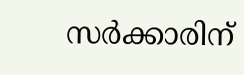സർക്കാരിന്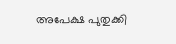അപേക്ഷ പുതുക്കി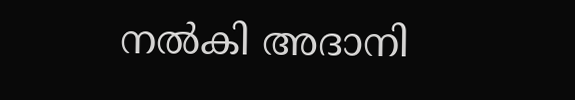നൽകി അദാനി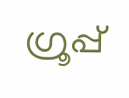ഗ്രൂപ്പ്